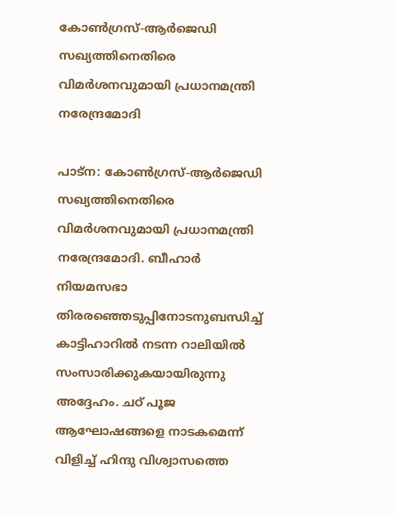കോൺഗ്രസ്-ആർജെഡി സഖ്യത്തിനെതിരെ വിമർശനവുമായി പ്രധാനമന്ത്രി നരേന്ദ്രമോദി

പാട്ന: കോൺഗ്രസ്-ആർജെഡി സഖ്യത്തിനെതിരെ വിമർശനവുമായി പ്രധാനമന്ത്രി നരേന്ദ്രമോദി. ബീഹാർ നിയമസഭാ തിരരഞ്ഞെടുപ്പിനോടനുബന്ധിച്ച് കാട്ടിഹാറിൽ നടന്ന റാലിയിൽ സംസാരിക്കുകയായിരുന്നു അദ്ദേഹം. ചഠ് പൂജ ആഘോഷങ്ങളെ നാടകമെന്ന് വിളിച്ച് ഹിന്ദു വിശ്വാസത്തെ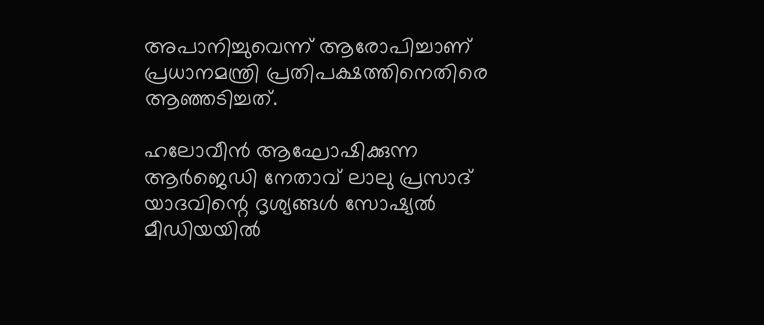അപാനിച്ചുവെന്ന് ആരോപിച്ചാണ് പ്രധാനമന്ത്രി പ്രതിപക്ഷത്തിനെതിരെ ആഞ്ഞടിച്ചത്.

ഹലോവീൻ ആഘോഷിക്കുന്ന ആർജെഡി നേതാവ് ലാലു പ്രസാദ് യാദവിന്റെ ദൃശ്യങ്ങൾ സോഷ്യൽ മീഡിയയിൽ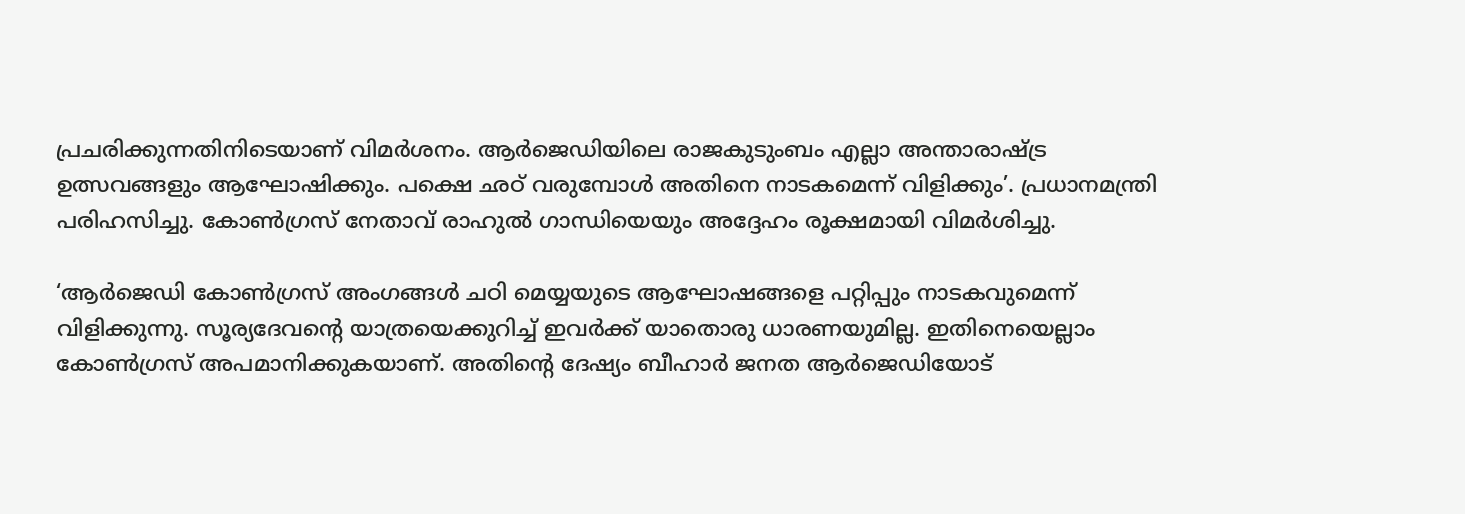പ്രചരിക്കുന്നതിനിടെയാണ് വിമർശനം. ആർജെഡിയിലെ രാജകുടുംബം എല്ലാ അന്താരാഷ്ട്ര ഉത്സവങ്ങളും ആഘോഷിക്കും. പക്ഷെ ഛഠ് വരുമ്പോൾ അതിനെ നാടകമെന്ന് വിളിക്കും’. പ്രധാനമന്ത്രി പരിഹസിച്ചു. കോൺഗ്രസ് നേതാവ് രാഹുൽ ഗാന്ധിയെയും അദ്ദേഹം രൂക്ഷമായി വിമർശിച്ചു.

‘ആ‌ർജെഡി കോൺഗ്രസ് അംഗങ്ങൾ ചഠി മെയ്യയുടെ ആഘോഷങ്ങളെ പറ്റിപ്പും നാടകവുമെന്ന് വിളിക്കുന്നു. സൂര്യദേവന്റെ യാത്രയെക്കുറിച്ച് ഇവ‌ർക്ക് യാതൊരു ധാരണയുമില്ല. ഇതിനെയെല്ലാം കോൺഗ്രസ് അപമാനിക്കുകയാണ്. അതിന്റെ ദേഷ്യം ബീഹാർ ജനത ആ‌ർജെഡിയോട്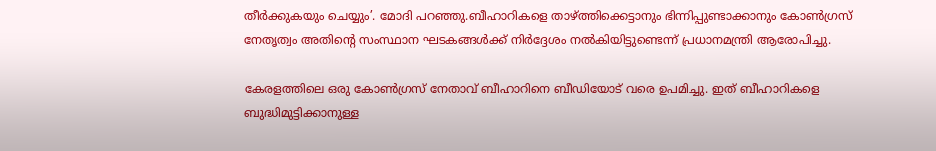തീർക്കുകയും ചെയ്യും’. മോദി പറഞ്ഞു.ബീഹാറികളെ താഴ്ത്തിക്കെട്ടാനും ഭിന്നിപ്പുണ്ടാക്കാനും കോൺഗ്രസ് നേതൃത്വം അതിന്റെ സംസ്ഥാന ഘടകങ്ങൾക്ക് നിർദ്ദേശം നൽകിയിട്ടുണ്ടെന്ന് പ്രധാനമന്ത്രി ആരോപിച്ചു.

കേരളത്തിലെ ഒരു കോൺഗ്രസ് നേതാവ് ബീഹാറിനെ ബീഡിയോട് വരെ ഉപമിച്ചു. ഇത് ബീഹാറികളെ ബുദ്ധിമുട്ടിക്കാനുള്ള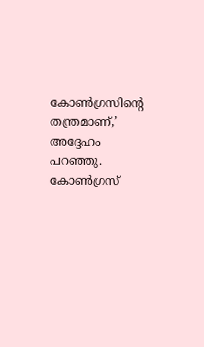കോൺഗ്രസിന്റെ തന്ത്രമാണ്,’ അദ്ദേഹം പറഞ്ഞു. കോൺഗ്രസ്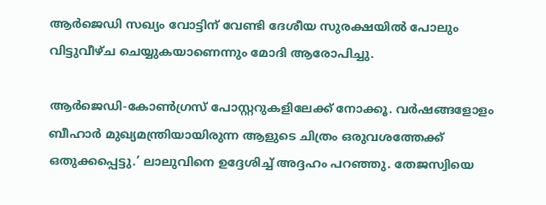ആർജെഡി സഖ്യം വോട്ടിന് വേണ്ടി ദേശീയ സുരക്ഷയിൽ പോലും വിട്ടുവീഴ്ച ചെയ്യുകയാണെന്നും മോദി ആരോപിച്ചു.

ആർജെഡി-കോൺഗ്രസ് പോസ്റ്ററുകളിലേക്ക് നോക്കൂ. വർഷങ്ങളോളം ബീഹാർ മുഖ്യമന്ത്രിയായിരുന്ന ആളുടെ ചിത്രം ഒരുവശത്തേക്ക് ഒതുക്കപ്പെട്ടു.’ ലാലുവിനെ ഉദ്ദേശിച്ച് അദ്ദഹം പറഞ്ഞു. തേജസ്വിയെ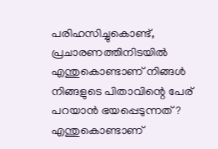പരിഹസിച്ചുകൊണ്ട്, പ്രചാരണത്തിനിടയിൽ എന്തുകൊണ്ടാണ് നിങ്ങൾ നിങ്ങളുടെ പിതാവിന്റെ പേര് പറയാൻ ഭയപ്പെടുന്നത്? എന്തുകൊണ്ടാണ്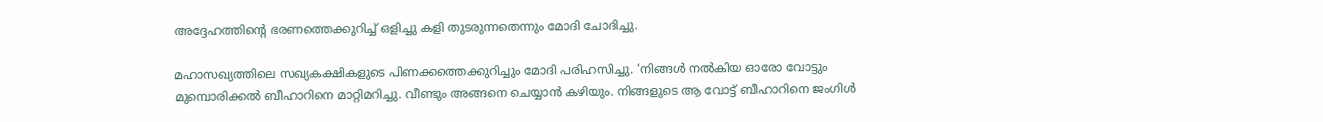അദ്ദേഹത്തിന്റെ ഭരണത്തെക്കുറിച്ച് ഒളിച്ചു കളി തുടരുന്നതെന്നും മോദി ചോദിച്ചു.

മഹാസഖ്യത്തിലെ സഖ്യകക്ഷികളുടെ പിണക്കത്തെക്കുറിച്ചും മോദി പരിഹസിച്ചു. ‘നിങ്ങൾ നൽകിയ ഓരോ വോട്ടും മുമ്പൊരിക്കൽ ബീഹാറിനെ മാറ്റിമറിച്ചു. വീണ്ടും അങ്ങനെ ചെയ്യാൻ കഴിയും. നിങ്ങളുടെ ആ വോട്ട് ബീഹാറിനെ ജംഗിൾ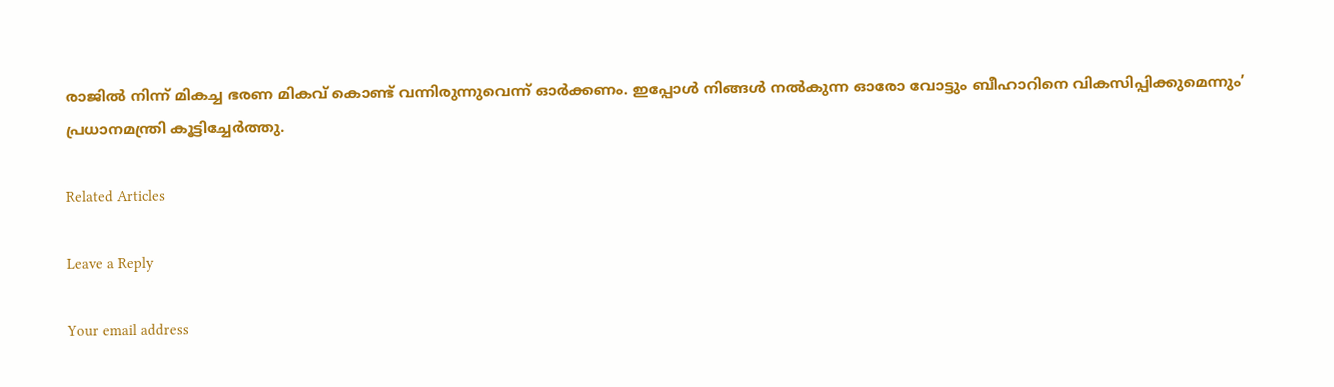രാജിൽ നിന്ന് മികച്ച ഭരണ മികവ് കൊണ്ട് വന്നിരുന്നുവെന്ന് ഓർക്കണം. ഇപ്പോൾ നിങ്ങൾ നൽകുന്ന ഓരോ വോട്ടും ബീഹാറിനെ വികസിപ്പിക്കുമെന്നും’ പ്രധാനമന്ത്രി കൂട്ടിച്ചേർത്തു.

Related Articles

Leave a Reply

Your email address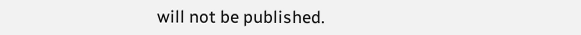will not be published.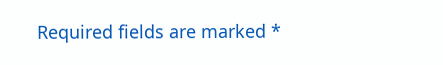Required fields are marked *